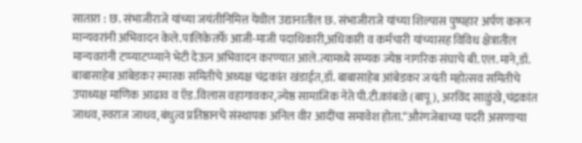सातारा : छ. संभाजीराजे यांच्या जयंतीनिमित्त येथील उद्यानातील छ. संभाजीराजे यांच्या शिल्पास पुष्पहार अर्पण करून मान्यवरांनी अभिवादन केले.पालिकेतर्फे आजी-माजी पदाधिकारी,अधिकारी व कर्मचारी यांच्यासह विविध क्षेत्रातील मान्यवरांनी टप्प्याटप्प्याने भेटी देऊन अभिवादन करण्यात आले.त्यामध्ये सम्यक ज्येष्ठ नागरिक संघाचे बी.एल.माने,डॉ. बाबासाहेब आंबेडकर स्मारक समितीचे अध्यक्ष चंद्रकांत खंडाईत,डॉ. बाबासाहेब आंबेडकर जयंती महोत्सव समितीचे उपाध्यक्ष माणिक आढाव व ऍड.विलास वहागावकर,ज्येष्ठ सामाजिक नेते पी.टी.कांबळे (बापू), अरविंद साळुंखे,चंद्रकांत जाधव,स्वराज जाधव,बंधुत्व प्रतिष्ठानचे संस्थापक अनिल वीर आदींचा समावेश होता.“औरंगजेबाच्या पदरी असणाऱ्या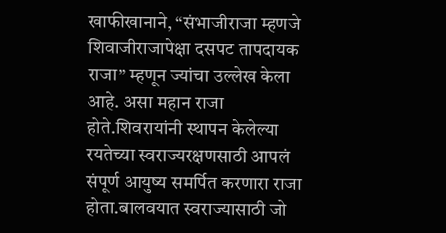खाफीखानाने, “संभाजीराजा म्हणजे शिवाजीराजापेक्षा दसपट तापदायक राजा” म्हणून ज्यांचा उल्लेख केला आहे. असा महान राजा होते.शिवरायांनी स्थापन केलेल्या रयतेच्या स्वराज्यरक्षणसाठी आपलं संपूर्ण आयुष्य समर्पित करणारा राजा होता.बालवयात स्वराज्यासाठी जो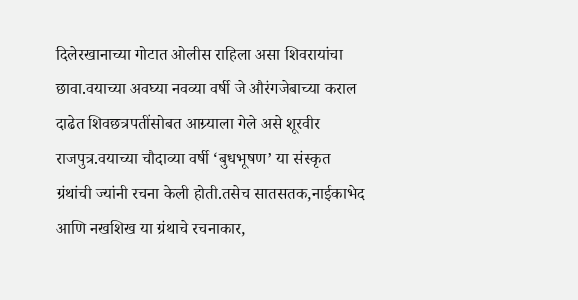दिलेरखानाच्या गोटात ओलीस राहिला असा शिवरायांचा छावा.वयाच्या अवघ्या नवव्या वर्षी जे औरंगजेबाच्या कराल दाढेत शिवछत्रपतींसोबत आग्र्याला गेले असे शूरवीर राजपुत्र.वयाच्या चौदाव्या वर्षी ‘बुधभूषण’ या संस्कृत ग्रंथांची ज्यांनी रचना केली होती.तसेच सातसतक,नाईकाभेद आणि नखशिख या ग्रंथाचे रचनाकार,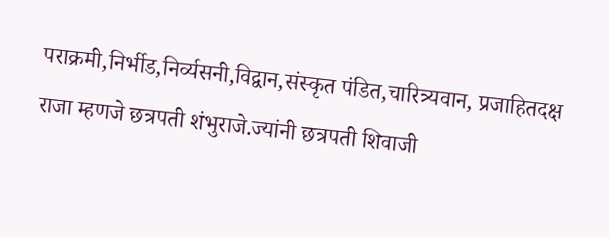पराक्रमी,निर्भीड,निर्व्यसनी,विद्वान,संस्कृत पंडित,चारित्र्यवान, प्रजाहितदक्ष राजा म्हणजे छत्रपती शंभुराजे.ज्यांनी छत्रपती शिवाजी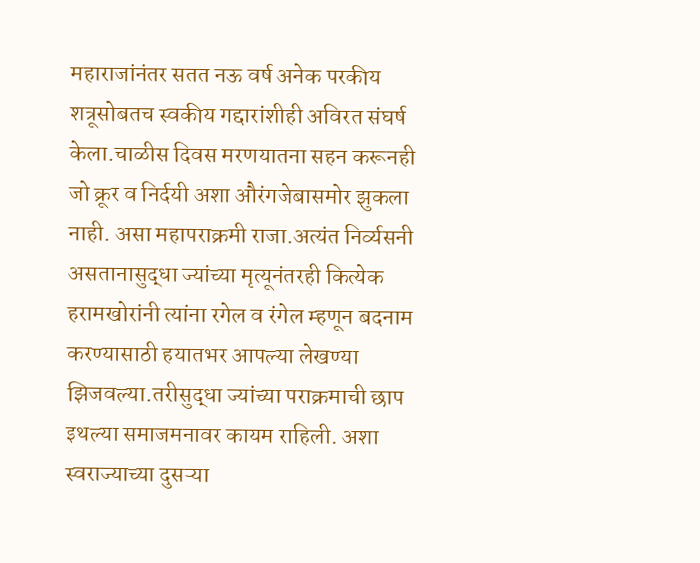महाराजांनंतर सतत नऊ वर्ष अनेक परकीय शत्रूसोबतच स्वकीय गद्दारांशीही अविरत संघर्ष केला.चाळीस दिवस मरणयातना सहन करूनही जो क्रूर व निर्दयी अशा औरंगजेबासमोर झुकला नाही. असा महापराक्रमी राजा.अत्यंत निर्व्यसनी असतानासुद्धा ज्यांच्या मृत्यूनंतरही कित्येक हरामखोरांनी त्यांना रगेल व रंगेल म्हणून बदनाम करण्यासाठी हयातभर आपल्या लेखण्या झिजवल्या.तरीसुद्धा ज्यांच्या पराक्रमाची छाप इथल्या समाजमनावर कायम राहिली. अशा स्वराज्याच्या दुसऱ्या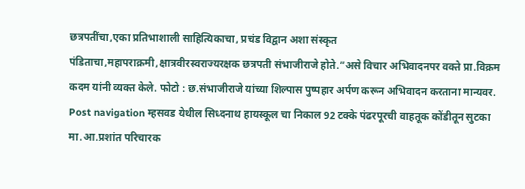छत्रपतींचा,एका प्रतिभाशाली साहित्यिकाचा, प्रचंड विद्वान अशा संस्कृत पंडिताचा,महापराक्रमी,क्षात्रवीरस्वराज्यरक्षक छत्रपती संभाजीराजे होते.”असे विचार अभिवादनपर वक्ते प्रा.विक्रम कदम यांनी व्यक्त केले. फोटो : छ.संभाजीराजे यांच्या शिल्पास पुष्पहार अर्पण करून अभिवादन करताना मान्यवर. Post navigation म्हसवड येथील सिध्दनाथ हायस्कूल चा निकाल 92 टक्के पंढरपूरची वाहतूक कोंडीतून सुटका मा.आ.प्रशांत परिचारक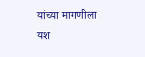यांच्या मागणीला यश